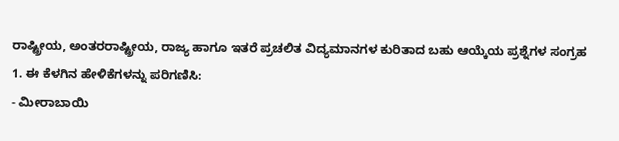ರಾಷ್ಟ್ರೀಯ, ಅಂತರರಾಷ್ಟ್ರೀಯ, ರಾಜ್ಯ ಹಾಗೂ ಇತರೆ ಪ್ರಚಲಿತ ವಿದ್ಯಮಾನಗಳ ಕುರಿತಾದ ಬಹು ಆಯ್ಕೆಯ ಪ್ರಶ್ನೆಗಳ ಸಂಗ್ರಹ
1. ಈ ಕೆಳಗಿನ ಹೇಳಿಕೆಗಳನ್ನು ಪರಿಗಣಿಸಿ:
- ಮೀರಾಬಾಯಿ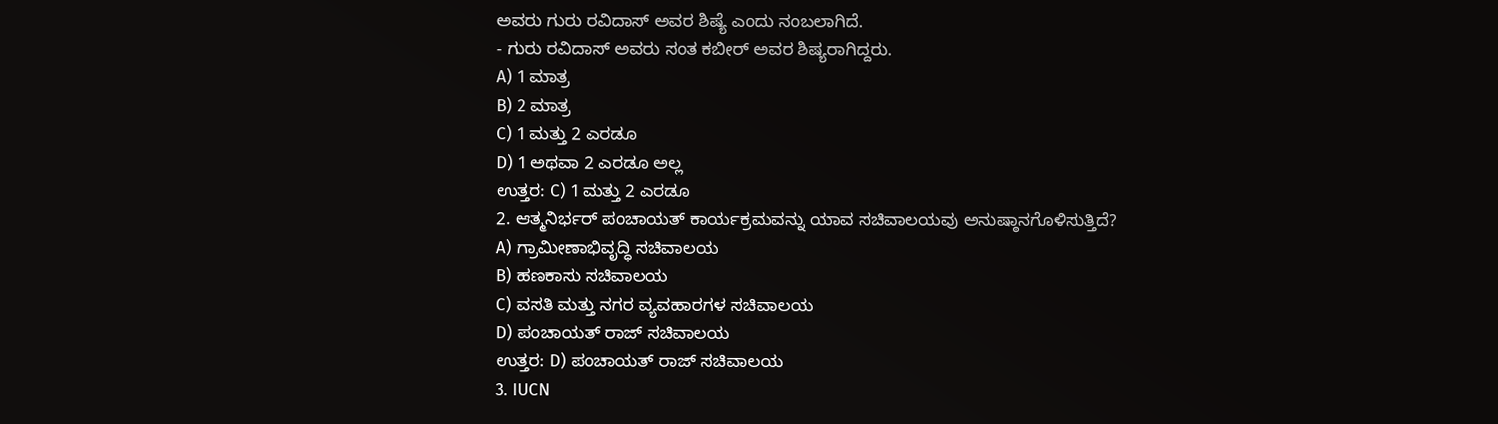ಅವರು ಗುರು ರವಿದಾಸ್ ಅವರ ಶಿಷ್ಯೆ ಎಂದು ನಂಬಲಾಗಿದೆ.
- ಗುರು ರವಿದಾಸ್ ಅವರು ಸಂತ ಕಬೀರ್ ಅವರ ಶಿಷ್ಯರಾಗಿದ್ದರು.
A) 1 ಮಾತ್ರ
B) 2 ಮಾತ್ರ
C) 1 ಮತ್ತು 2 ಎರಡೂ
D) 1 ಅಥವಾ 2 ಎರಡೂ ಅಲ್ಲ
ಉತ್ತರ: C) 1 ಮತ್ತು 2 ಎರಡೂ
2. ಆತ್ಮನಿರ್ಭರ್ ಪಂಚಾಯತ್ ಕಾರ್ಯಕ್ರಮವನ್ನು ಯಾವ ಸಚಿವಾಲಯವು ಅನುಷ್ಠಾನಗೊಳಿಸುತ್ತಿದೆ?
A) ಗ್ರಾಮೀಣಾಭಿವೃದ್ಧಿ ಸಚಿವಾಲಯ
B) ಹಣಕಾಸು ಸಚಿವಾಲಯ
C) ವಸತಿ ಮತ್ತು ನಗರ ವ್ಯವಹಾರಗಳ ಸಚಿವಾಲಯ
D) ಪಂಚಾಯತ್ ರಾಜ್ ಸಚಿವಾಲಯ
ಉತ್ತರ: D) ಪಂಚಾಯತ್ ರಾಜ್ ಸಚಿವಾಲಯ
3. IUCN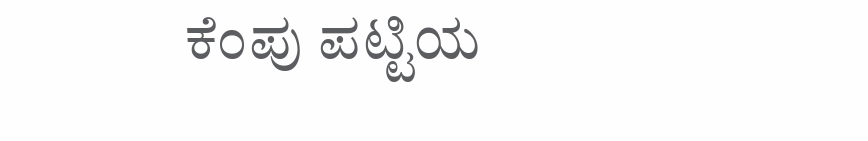ಕೆಂಪು ಪಟ್ಟಿಯ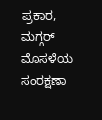ಪ್ರಕಾರ, ಮಗ್ಗರ್ ಮೊಸಳೆಯ ಸಂರಕ್ಷಣಾ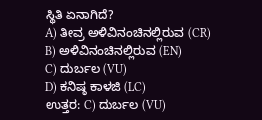ಸ್ಥಿತಿ ಏನಾಗಿದೆ?
A) ತೀವ್ರ ಅಳಿವಿನಂಚಿನಲ್ಲಿರುವ (CR)
B) ಅಳಿವಿನಂಚಿನಲ್ಲಿರುವ (EN)
C) ದುರ್ಬಲ (VU)
D) ಕನಿಷ್ಠ ಕಾಳಜಿ (LC)
ಉತ್ತರ: C) ದುರ್ಬಲ (VU)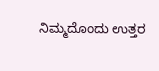ನಿಮ್ಮದೊಂದು ಉತ್ತರ